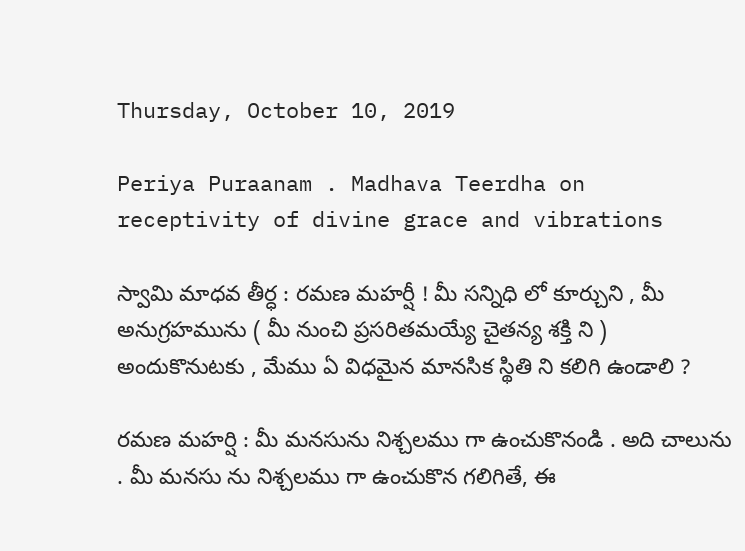Thursday, October 10, 2019

Periya Puraanam . Madhava Teerdha on receptivity of divine grace and vibrations

స్వామి మాధవ తీర్ధ : రమణ మహర్షీ ! మీ సన్నిధి లో కూర్చుని , మీ అనుగ్రహమును ( మీ నుంచి ప్రసరితమయ్యే చైతన్య శక్తి ని ) అందుకొనుటకు , మేము ఏ విధమైన మానసిక స్థితి ని కలిగి ఉండాలి ?

రమణ మహర్షి : మీ మనసును నిశ్చలము గా ఉంచుకొనండి . అది చాలును . మీ మనసు ను నిశ్చలము గా ఉంచుకొన గలిగితే, ఈ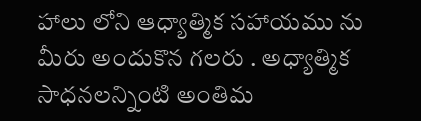హాలు లోని ఆధ్యాత్మిక సహాయము ను మీరు అందుకొన గలరు . అధ్యాత్మిక సాధనలన్నింటి అంతిమ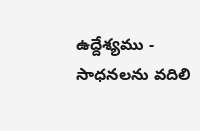ఉద్దేశ్యము - సాధనలను వదిలి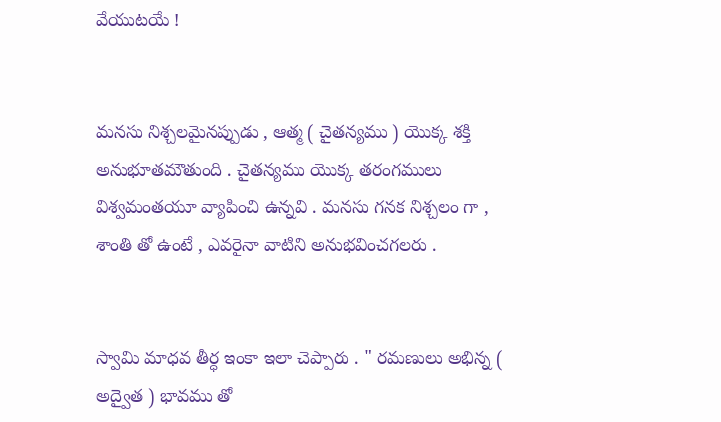వేయుటయే !


మనసు నిశ్చలమైనప్పుడు , ఆత్మ ( చైతన్యము ) యొక్క శక్తి అనుభూతమౌతుంది . చైతన్యము యొక్క తరంగములు విశ్వమంతయూ వ్యాపించి ఉన్నవి . మనసు గనక నిశ్చలం గా , శాంతి తో ఉంటే , ఎవరైనా వాటిని అనుభవించగలరు .


స్వామి మాధవ తీర్ధ ఇంకా ఇలా చెప్పారు . " రమణులు అభిన్న ( అద్వైత ) భావము తో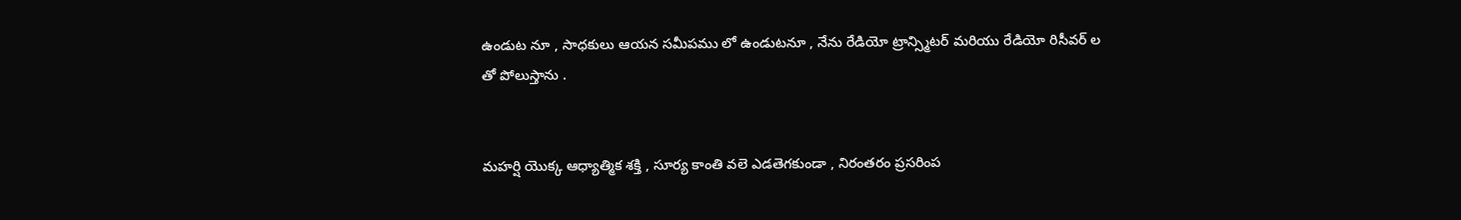ఉండుట నూ , సాధకులు ఆయన సమీపము లో ఉండుటనూ , నేను రేడియో ట్రాన్స్మిటర్ మరియు రేడియో రిసీవర్ ల తో పోలుస్తాను .


మహర్షి యొక్క ఆధ్యాత్మిక శక్తి , సూర్య కాంతి వలె ఎడతెగకుండా , నిరంతరం ప్రసరింప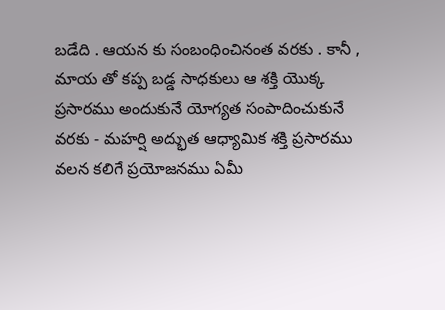బడేది . ఆయన కు సంబంధించినంత వరకు . కానీ , మాయ తో కప్ప బడ్డ సాధకులు ఆ శక్తి యొక్క ప్రసారము అందుకునే యోగ్యత సంపాదించుకునే వరకు - మహర్షి అద్భుత ఆధ్యామిక శక్తి ప్రసారము వలన కలిగే ప్రయోజనము ఏమీ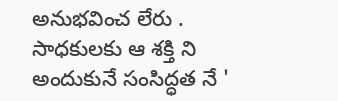అనుభవించ లేరు . సాధకులకు ఆ శక్తి ని అందుకునే సంసిద్ధత నే '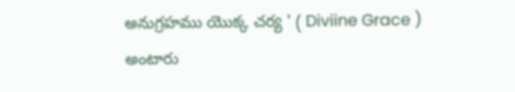అనుగ్రహము యొక్క చర్య ' ( Diviine Grace )  అంటారు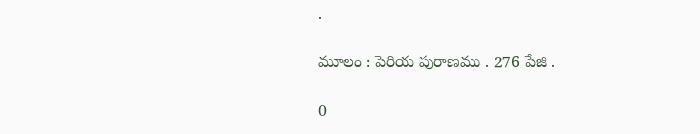.

మూలం : పెరియ పురాణము . 276 పేజి .

0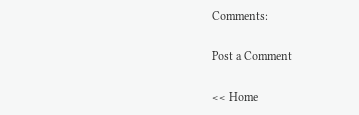Comments:

Post a Comment

<< Home